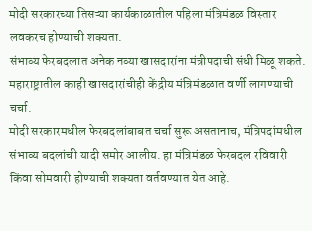मोदी सरकारच्या तिसऱ्या कार्यकाळातील पहिला मंत्रिमंडळ विस्तार लवकरच होण्याची शक्यता.
संभाव्य फेरबदलात अनेक नव्या खासदारांना मंत्रीपदाची संधी मिळू शकते.
महाराष्ट्रातील काही खासदारांचीही केंद्रीय मंत्रिमंडळात वर्णी लागण्याची चर्चा.
मोदी सरकारमधील फेरबदलांबाबत चर्चा सुरू असतानाच, मंत्रिपदांमधील संभाव्य बदलांची यादी समोर आलीय. हा मंत्रिमंडळ फेरबदल रविवारी किंवा सोमवारी होण्याची शक्यता वर्तवण्यात येत आहे.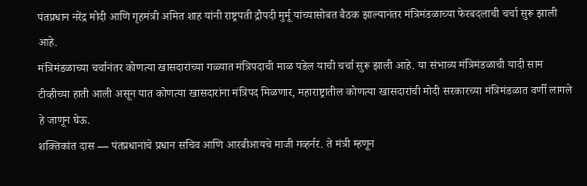पंतप्रधान नरेंद्र मोदी आणि गृहमंत्री अमित शाह यांनी राष्ट्रपती द्रौपदी मुर्मू यांच्यासोबत बैठक झाल्यानंतर मंत्रिमंडळाच्या फेरबदलाची चर्चा सुरू झाली आहे.
मंत्रिमंडळाच्या चर्चानंतर कोणत्या खासदारांच्या गळ्यात मंत्रिपदाची माळ पडेल याची चर्चा सुरू झाली आहे. या संभाव्य मंत्रिमंडळाची यादी साम टीव्हीच्या हाती आली असून यात कोणत्या खासदारांना मंत्रिपद मिळणार, महाराष्ट्रातील कोणत्या खासदारांची मोदी सरकारच्या मंत्रिमंडळात वर्णी लागले हे जाणून घेऊ.
शक्तिकांत दास — पंतप्रधानांचे प्रधान सचिव आणि आरबीआयचे माजी गव्हर्नर. ते मंत्री म्हणून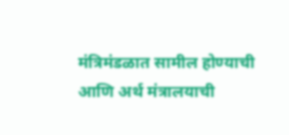मंत्रिमंडळात सामील होण्याची आणि अर्थ मंत्रालयाची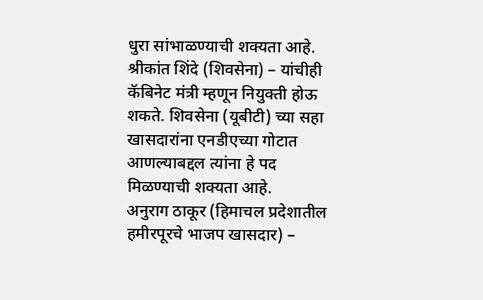धुरा सांभाळण्याची शक्यता आहे.
श्रीकांत शिंदे (शिवसेना) – यांचीही कॅबिनेट मंत्री म्हणून नियुक्ती होऊ शकते. शिवसेना (यूबीटी) च्या सहा खासदारांना एनडीएच्या गोटात आणल्याबद्दल त्यांना हे पद मिळण्याची शक्यता आहे.
अनुराग ठाकूर (हिमाचल प्रदेशातील हमीरपूरचे भाजप खासदार) –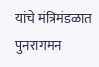यांचे मंत्रिमंडळात पुनरागमन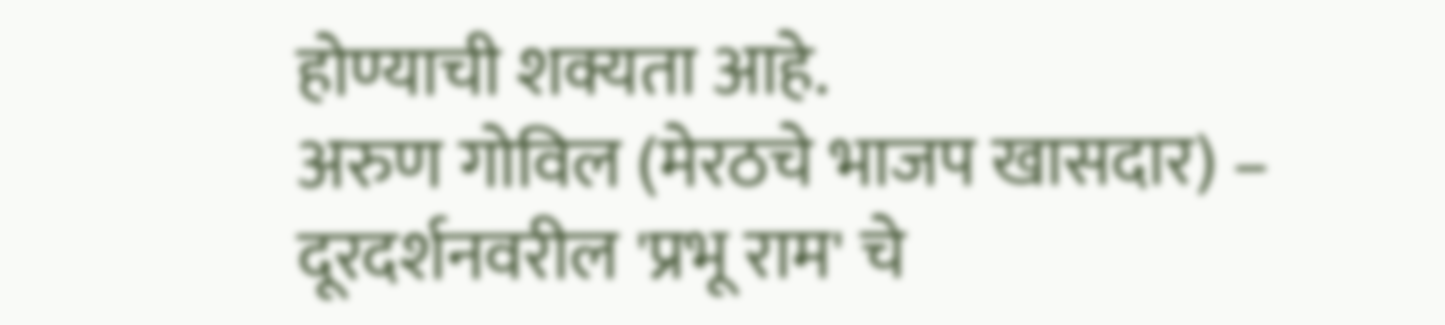होण्याची शक्यता आहे.
अरुण गोविल (मेरठचे भाजप खासदार) – दूरदर्शनवरील 'प्रभू राम' चे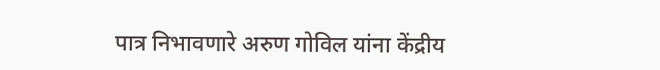पात्र निभावणारे अरुण गोविल यांना केंद्रीय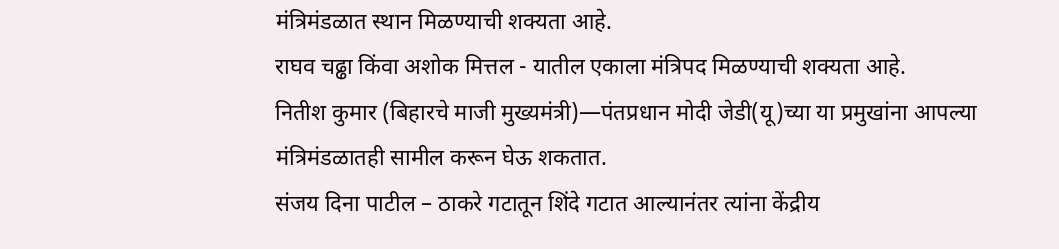मंत्रिमंडळात स्थान मिळण्याची शक्यता आहे.
राघव चढ्ढा किंवा अशोक मित्तल - यातील एकाला मंत्रिपद मिळण्याची शक्यता आहे.
नितीश कुमार (बिहारचे माजी मुख्यमंत्री)—पंतप्रधान मोदी जेडी(यू)च्या या प्रमुखांना आपल्या मंत्रिमंडळातही सामील करून घेऊ शकतात.
संजय दिना पाटील – ठाकरे गटातून शिंदे गटात आल्यानंतर त्यांना केंद्रीय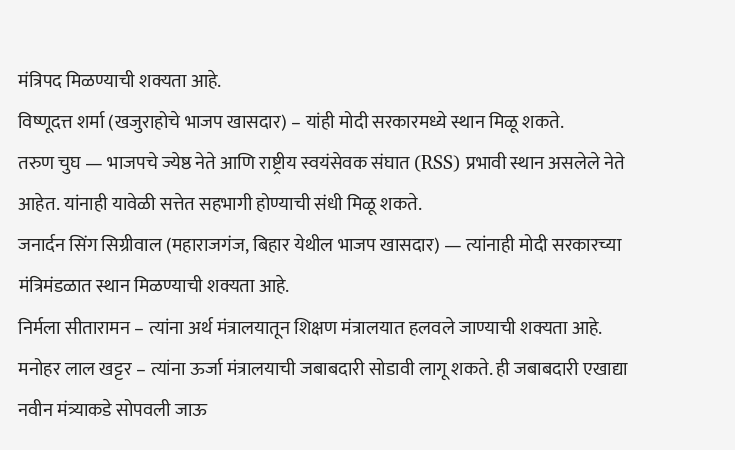मंत्रिपद मिळण्याची शक्यता आहे.
विष्णूदत्त शर्मा (खजुराहोचे भाजप खासदार) – यांही मोदी सरकारमध्ये स्थान मिळू शकते.
तरुण चुघ — भाजपचे ज्येष्ठ नेते आणि राष्ट्रीय स्वयंसेवक संघात (RSS) प्रभावी स्थान असलेले नेते आहेत. यांनाही यावेळी सत्तेत सहभागी होण्याची संधी मिळू शकते.
जनार्दन सिंग सिग्रीवाल (महाराजगंज, बिहार येथील भाजप खासदार) — त्यांनाही मोदी सरकारच्या मंत्रिमंडळात स्थान मिळण्याची शक्यता आहे.
निर्मला सीतारामन – त्यांना अर्थ मंत्रालयातून शिक्षण मंत्रालयात हलवले जाण्याची शक्यता आहे.
मनोहर लाल खट्टर – त्यांना ऊर्जा मंत्रालयाची जबाबदारी सोडावी लागू शकते. ही जबाबदारी एखाद्या नवीन मंत्र्याकडे सोपवली जाऊ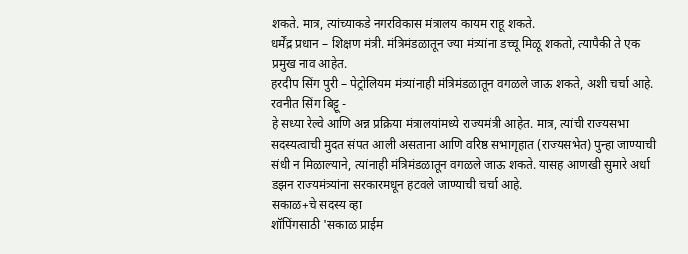शकते. मात्र, त्यांच्याकडे नगरविकास मंत्रालय कायम राहू शकते.
धर्मेंद्र प्रधान – शिक्षण मंत्री. मंत्रिमंडळातून ज्या मंत्र्यांना डच्चू मिळू शकतो, त्यापैकी ते एक प्रमुख नाव आहेत.
हरदीप सिंग पुरी – पेट्रोलियम मंत्र्यांनाही मंत्रिमंडळातून वगळले जाऊ शकते, अशी चर्चा आहे.
रवनीत सिंग बिट्टू -
हे सध्या रेल्वे आणि अन्न प्रक्रिया मंत्रालयांमध्ये राज्यमंत्री आहेत. मात्र, त्यांची राज्यसभा सदस्यत्वाची मुदत संपत आली असताना आणि वरिष्ठ सभागृहात (राज्यसभेत) पुन्हा जाण्याची संधी न मिळाल्याने, त्यांनाही मंत्रिमंडळातून वगळले जाऊ शकते. यासह आणखी सुमारे अर्धा डझन राज्यमंत्र्यांना सरकारमधून हटवले जाण्याची चर्चा आहे.
सकाळ+चे सदस्य व्हा
शॉपिंगसाठी 'सकाळ प्राईम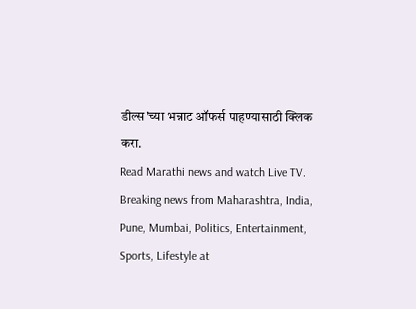डील्स'च्या भन्नाट ऑफर्स पाहण्यासाठी क्लिक करा.
Read Marathi news and watch Live TV. Breaking news from Maharashtra, India, Pune, Mumbai, Politics, Entertainment, Sports, Lifestyle at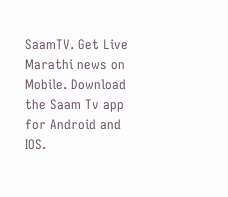SaamTV. Get Live Marathi news on Mobile. Download the Saam Tv app for Android and IOS.